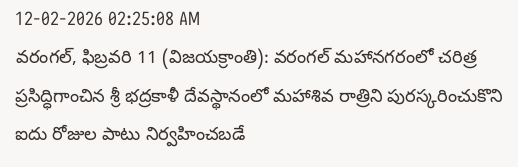12-02-2026 02:25:08 AM
వరంగల్, ఫిబ్రవరి 11 (విజయక్రాంతి): వరంగల్ మహానగరంలో చరిత్ర ప్రసిద్ధిగాంచిన శ్రీ భద్రకాళీ దేవస్థానంలో మహాశివ రాత్రిని పురస్కరించుకొని ఐదు రోజుల పాటు నిర్వహించబడే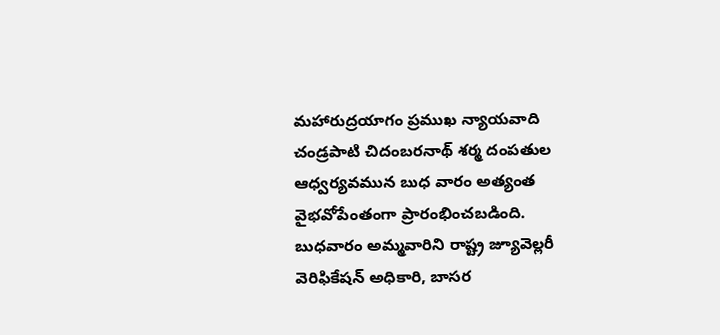మహారుద్రయాగం ప్రముఖ న్యాయవాది చండ్రపాటి చిదంబరనాథ్ శర్మ దంపతుల ఆధ్వర్యవమున బుధ వారం అత్యంత వైభవోపేంతంగా ప్రారంభించబడింది. బుధవారం అమ్మవారిని రాష్ట్ర జ్యూవెల్లరీ వెరిఫికేషన్ అధికారి, బాసర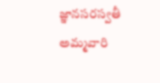జ్ఞానసరస్వతీ అమ్మవారి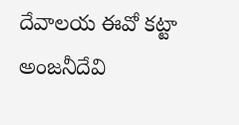దేవాలయ ఈవో కట్టా అంజనీదేవి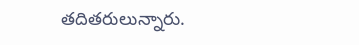తదితరులున్నారు.